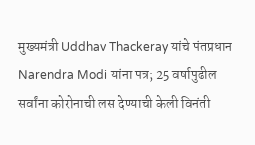मुख्यमंत्री Uddhav Thackeray यांचे पंतप्रधान Narendra Modi यांना पत्र; 25 वर्षापुढील सर्वांना कोरोनाची लस देण्याची केली विनंती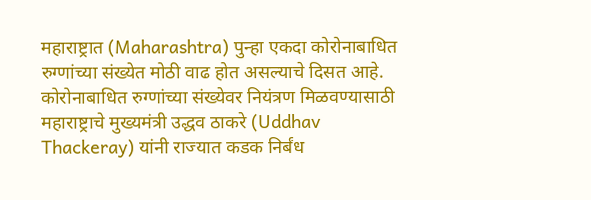महाराष्ट्रात (Maharashtra) पुन्हा एकदा कोरोनाबाधित रुग्णांच्या संख्येत मोठी वाढ होत असल्याचे दिसत आहे. कोरोनाबाधित रुग्णांच्या संख्येवर नियंत्रण मिळवण्यासाठी महाराष्ट्राचे मुख्यमंत्री उद्धव ठाकरे (Uddhav Thackeray) यांनी राज्यात कडक निर्बंध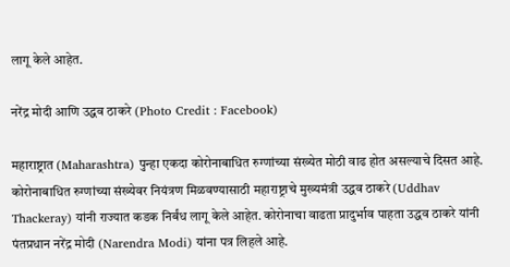लागू केले आहेत.

नरेंद्र मोदी आणि उद्धव ठाकरे (Photo Credit : Facebook)

महाराष्ट्रात (Maharashtra) पुन्हा एकदा कोरोनाबाधित रुग्णांच्या संख्येत मोठी वाढ होत असल्याचे दिसत आहे. कोरोनाबाधित रुग्णांच्या संख्येवर नियंत्रण मिळवण्यासाठी महाराष्ट्राचे मुख्यमंत्री उद्धव ठाकरे (Uddhav Thackeray) यांनी राज्यात कडक निर्बंध लागू केले आहेत. कोरोनाचा वाढता प्रादुर्भाव पाहता उद्धव ठाकरे यांनी पंतप्रधान नरेंद्र मोदी (Narendra Modi) यांना पत्र लिहले आहे.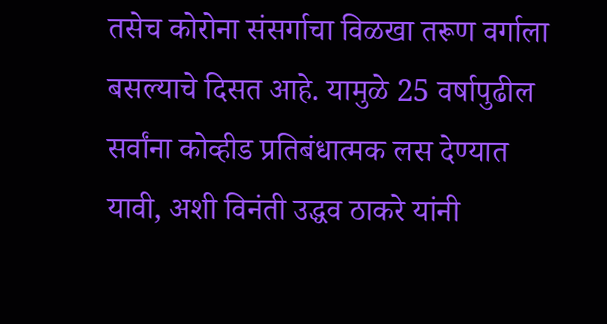तसेच कोरोना संसर्गाचा विळखा तरूण वर्गाला बसल्याचे दिसत आहे. यामुळे 25 वर्षापुढील सर्वांना कोव्हीड प्रतिबंधात्मक लस देण्यात यावी, अशी विनंती उद्धव ठाकरे यांनी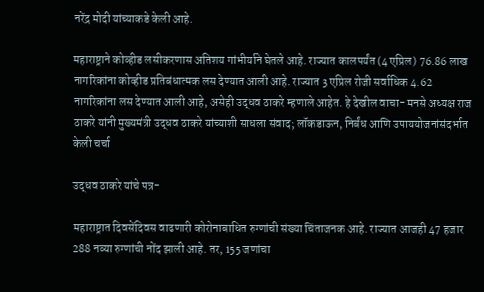नरेंद्र मोदी यांच्याकडे केली आहे.

महाराष्ट्राने कोव्हीड लसीकरणास अतिशय गांभीर्याने घेतले आहे. राज्यात कालपर्यंत (4 एप्रिल) 76.86 लाख नागरिकांना कोव्हीड प्रतिबंधात्मक लस देण्यात आली आहे. राज्यात 3 एप्रिल रोजी सर्वाधिक 4.62 नागरिकांना लस देण्यात आली आहे, असेही उद्धव ठाकरे म्हणाले आहेत. हे देखील वाचा- मनसे अध्यक्ष राज ठाकरे यांनी मुख्यमंत्री उद्धव ठाकरे यांच्याशी साधला संवाद; लॉकडाऊन, निर्बंध आणि उपाययोजनांसंदर्भात केली चर्चा

उद्धव ठाकरे यांचे पत्र-

महाराष्ट्रात दिवसेंदिवस वाढणारी कोरोनाबाधित रुग्णांची संख्या चिंताजनक आहे. राज्यात आजही 47 हजार 288 नव्या रुग्णांची नोंद झाली आहे. तर, 155 जणांचा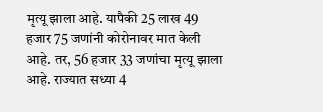मृत्यू झाला आहे. यापैकी 25 लाख 49 हजार 75 जणांनी कोरोनावर मात केली आहे. तर, 56 हजार 33 जणांचा मृत्यू झाला आहे. राज्यात सध्या 4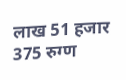लाख 51 हजार 375 रुग्ण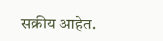सक्रीय आहेत.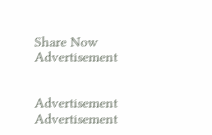Share Now
Advertisement


Advertisement
Advertisement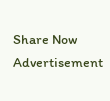Share Now
Advertisement